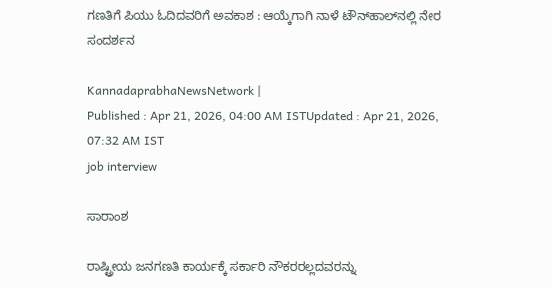ಗಣತಿಗೆ ಪಿಯು ಓದಿದವರಿಗೆ ಅವಕಾಶ : ಆಯ್ಕೆಗಾಗಿ ನಾಳೆ ಟೌನ್‌ಹಾಲ್‌ನಲ್ಲಿ ನೇರ ಸಂದರ್ಶನ

KannadaprabhaNewsNetwork |
Published : Apr 21, 2026, 04:00 AM ISTUpdated : Apr 21, 2026, 07:32 AM IST
job interview

ಸಾರಾಂಶ

ರಾಷ್ಟ್ರೀಯ ಜನಗಣತಿ ಕಾರ್ಯಕ್ಕೆ ಸರ್ಕಾರಿ ನೌಕರರಲ್ಲದವರನ್ನು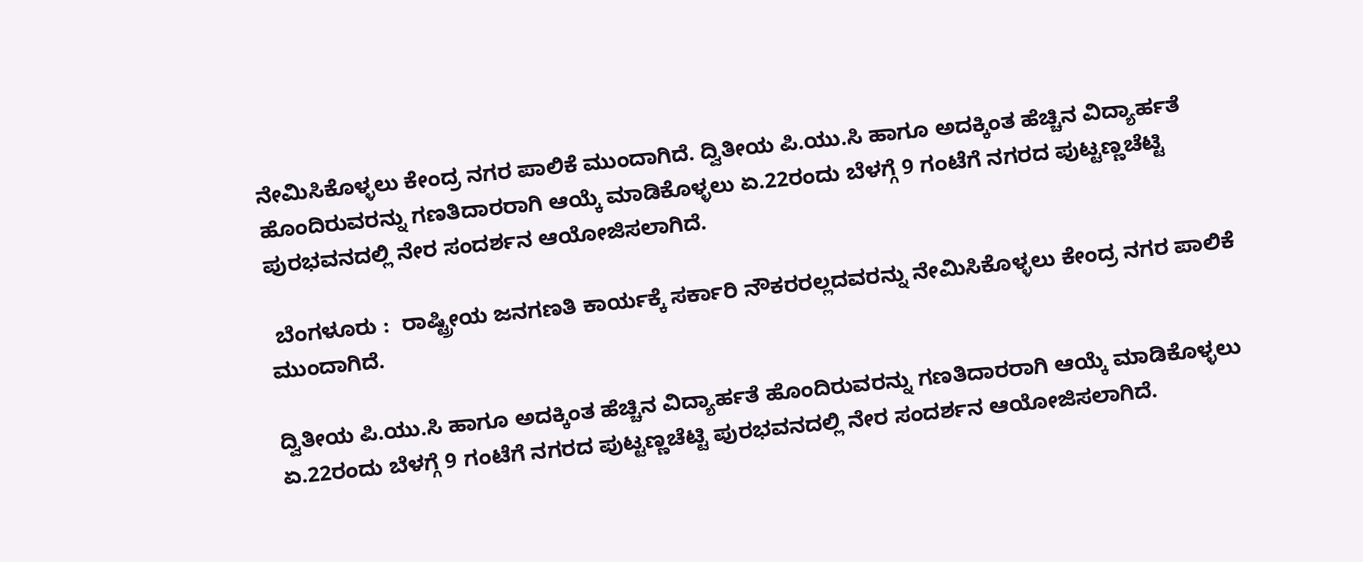ನೇಮಿಸಿಕೊಳ್ಳಲು ಕೇಂದ್ರ ನಗರ ಪಾಲಿಕೆ ಮುಂದಾಗಿದೆ. ದ್ವಿತೀಯ ಪಿ.ಯು.ಸಿ ಹಾಗೂ ಅದಕ್ಕಿಂತ ಹೆಚ್ಚಿನ ವಿದ್ಯಾರ್ಹತೆ ಹೊಂದಿರುವರನ್ನು ಗಣತಿದಾರರಾಗಿ ಆಯ್ಕೆ ಮಾಡಿಕೊಳ್ಳಲು ಏ.22ರಂದು ಬೆಳಗ್ಗೆ 9 ಗಂಟೆಗೆ ನಗರದ ಪುಟ್ಟಣ್ಣಚೆಟ್ಟಿ ಪುರಭವನದಲ್ಲಿ ನೇರ ಸಂದರ್ಶನ ಆಯೋಜಿಸಲಾಗಿದೆ.

 ಬೆಂಗಳೂರು :  ರಾಷ್ಟ್ರೀಯ ಜನಗಣತಿ ಕಾರ್ಯಕ್ಕೆ ಸರ್ಕಾರಿ ನೌಕರರಲ್ಲದವರನ್ನು ನೇಮಿಸಿಕೊಳ್ಳಲು ಕೇಂದ್ರ ನಗರ ಪಾಲಿಕೆ ಮುಂದಾಗಿದೆ.

ದ್ವಿತೀಯ ಪಿ.ಯು.ಸಿ ಹಾಗೂ ಅದಕ್ಕಿಂತ ಹೆಚ್ಚಿನ ವಿದ್ಯಾರ್ಹತೆ ಹೊಂದಿರುವರನ್ನು ಗಣತಿದಾರರಾಗಿ ಆಯ್ಕೆ ಮಾಡಿಕೊಳ್ಳಲು ಏ.22ರಂದು ಬೆಳಗ್ಗೆ 9 ಗಂಟೆಗೆ ನಗರದ ಪುಟ್ಟಣ್ಣಚೆಟ್ಟಿ ಪುರಭವನದಲ್ಲಿ ನೇರ ಸಂದರ್ಶನ ಆಯೋಜಿಸಲಾಗಿದೆ.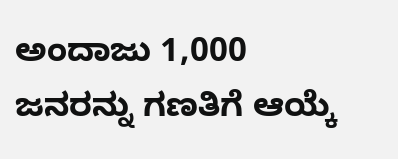ಅಂದಾಜು 1,000 ಜನರನ್ನು ಗಣತಿಗೆ ಆಯ್ಕೆ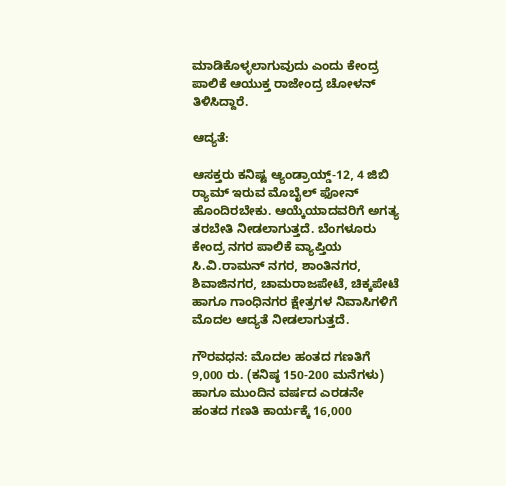ಮಾಡಿಕೊಳ್ಳಲಾಗುವುದು ಎಂದು ಕೇಂದ್ರ ಪಾಲಿಕೆ ಆಯುಕ್ತ ರಾಜೇಂದ್ರ ಚೋಳನ್ ತಿಳಿಸಿದ್ದಾರೆ.

ಆದ್ಯತೆ:

ಆಸಕ್ತರು ಕನಿಷ್ಟ ಆ್ಯಂಡ್ರಾಯ್ಡ್-12, 4 ಜಿಬಿ ರ್‍ಯಾಮ್ ಇರುವ ಮೊಬೈಲ್ ಫೋನ್ ಹೊಂದಿರಬೇಕು. ಆಯ್ಕೆಯಾದವರಿಗೆ ಅಗತ್ಯ ತರಬೇತಿ ನೀಡಲಾಗುತ್ತದೆ. ಬೆಂಗಳೂರು ಕೇಂದ್ರ ನಗರ ಪಾಲಿಕೆ ವ್ಯಾಪ್ತಿಯ ಸಿ.ವಿ.ರಾಮನ್ ನಗರ, ಶಾಂತಿನಗರ, ಶಿವಾಜಿನಗರ, ಚಾಮರಾಜಪೇಟೆ, ಚಿಕ್ಕಪೇಟೆ ಹಾಗೂ ಗಾಂಧಿನಗರ ಕ್ಷೇತ್ರಗಳ ನಿವಾಸಿಗಳಿಗೆ ಮೊದಲ ಆದ್ಯತೆ ನೀಡಲಾಗುತ್ತದೆ.

ಗೌರವಧನ: ಮೊದಲ ಹಂತದ ಗಣತಿಗೆ 9,000 ರು. (ಕನಿಷ್ಠ 150-200 ಮನೆಗಳು) ಹಾಗೂ ಮುಂದಿನ ವರ್ಷದ ಎರಡನೇ ಹಂತದ ಗಣತಿ ಕಾರ್ಯಕ್ಕೆ 16,000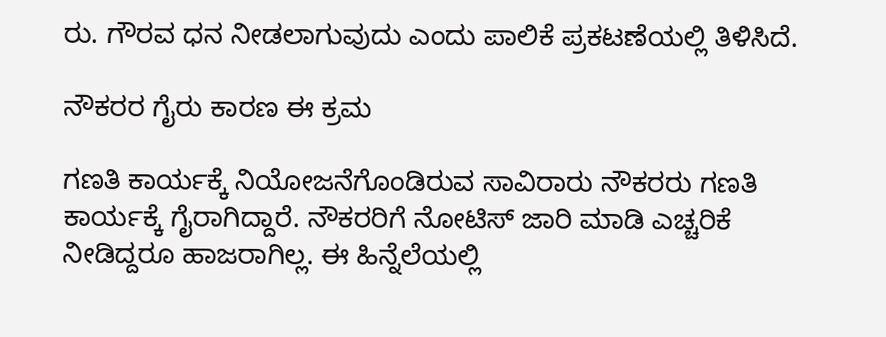ರು. ಗೌರವ ಧನ ನೀಡಲಾಗುವುದು ಎಂದು ಪಾಲಿಕೆ ಪ್ರಕಟಣೆಯಲ್ಲಿ ತಿಳಿಸಿದೆ.

ನೌಕರರ ಗೈರು ಕಾರಣ ಈ ಕ್ರಮ

ಗಣತಿ ಕಾರ್ಯಕ್ಕೆ ನಿಯೋಜನೆಗೊಂಡಿರುವ ಸಾವಿರಾರು ನೌಕರರು ಗಣತಿ ಕಾರ್ಯಕ್ಕೆ ಗೈರಾಗಿದ್ದಾರೆ. ನೌಕರರಿಗೆ ನೋಟಿಸ್ ಜಾರಿ ಮಾಡಿ ಎಚ್ಚರಿಕೆ ನೀಡಿದ್ದರೂ ಹಾಜರಾಗಿಲ್ಲ. ಈ ಹಿನ್ನೆಲೆಯಲ್ಲಿ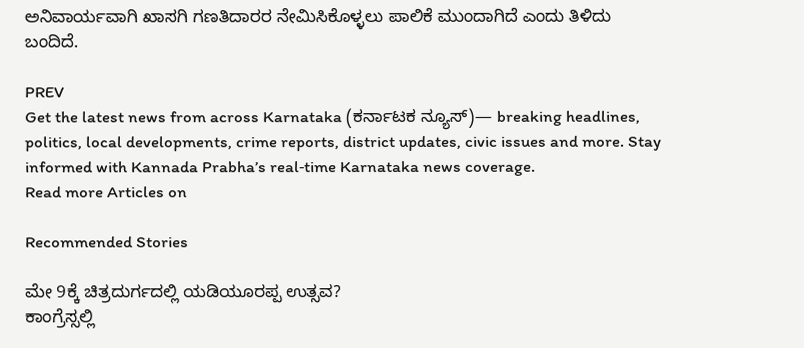ಅನಿವಾರ್ಯವಾಗಿ ಖಾಸಗಿ ಗಣತಿದಾರರ ನೇಮಿಸಿಕೊಳ್ಳಲು ಪಾಲಿಕೆ ಮುಂದಾಗಿದೆ ಎಂದು ತಿಳಿದು ಬಂದಿದೆ.

PREV
Get the latest news from across Karnataka (ಕರ್ನಾಟಕ ನ್ಯೂಸ್)— breaking headlines, politics, local developments, crime reports, district updates, civic issues and more. Stay informed with Kannada Prabha’s real‑time Karnataka news coverage.
Read more Articles on

Recommended Stories

ಮೇ 9ಕ್ಕೆ ಚಿತ್ರದುರ್ಗದಲ್ಲಿ ಯಡಿಯೂರಪ್ಪ ಉತ್ಸವ?
ಕಾಂಗ್ರೆಸ್ಸಲ್ಲಿ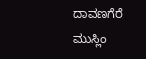ದಾವಣಗೆರೆ ಮುಸ್ಲಿಂ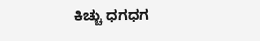ಕಿಚ್ಚು ಧಗಧಗ